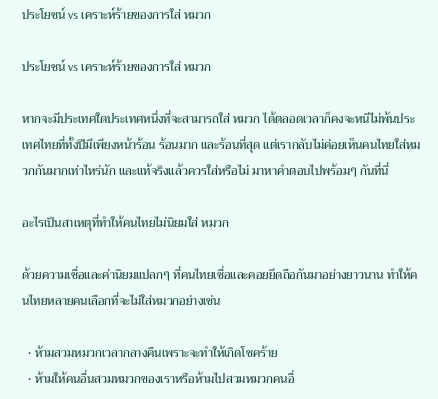ประโยชน์ vs เคราะห์ร้ายของการใส่ หมวก

ประโยชน์ vs เคราะห์ร้ายของการใส่ หมวก

หากจะมีประเทศใดประเทศหนึ่งที่จะสามารถใส่ หมวก ได้ตลอดเวลาก็คงจะหนีไม่พ้นประเทศไทยที่ทั้งปีมีเพียงหน้าร้อน ร้อนมาก และร้อนที่สุด แต่เรากลับไม่ค่อยเห็นคนไทยใส่หมวกกันมากเท่าไหร่นัก และแท้จริงแล้วควรใส่หรือไม่ มาหาคำตอบไปพร้อมๆ กันที่นี่

อะไรเป็นสาเหตุที่ทำให้คนไทยไม่นิยมใส่ หมวก

ด้วยความเชื่อและค่านิยมแปลกๆ ที่คนไทยเชื่อและคอยยึดถือกันมาอย่างยาวนาน ทำให้คนไทยหลายคนเลือกที่จะไม่ใส่หมวกอย่างเช่น

  • ห้ามสวมหมวกเวลากลางคืนเพราะจะทำให้เกิดโชคร้าย
  • ห้ามให้คนอื่นสวมหมวกของเราหรือห้ามไปสวมหมวกคนอื่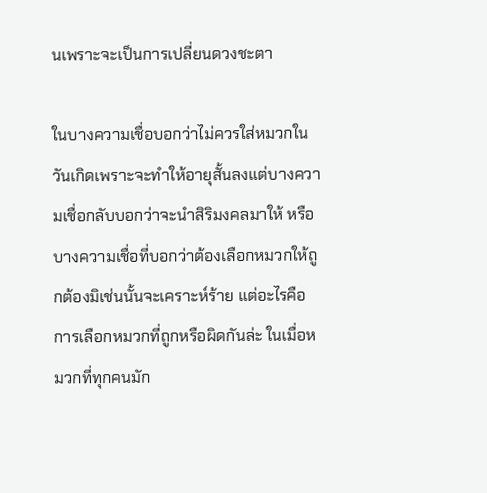นเพราะจะเป็นการเปลี่ยนดวงชะตา

ในบางความเชื่อบอกว่าไม่ควรใส่หมวกในวันเกิดเพราะจะทำให้อายุสั้นลงแต่บางความเชื่อกลับบอกว่าจะนำสิริมงคลมาให้ หรือบางความเชื่อที่บอกว่าต้องเลือกหมวกให้ถูกต้องมิเช่นนั้นจะเคราะห์ร้าย แต่อะไรคือการเลือกหมวกที่ถูกหรือผิดกันล่ะ ในเมื่อหมวกที่ทุกคนมัก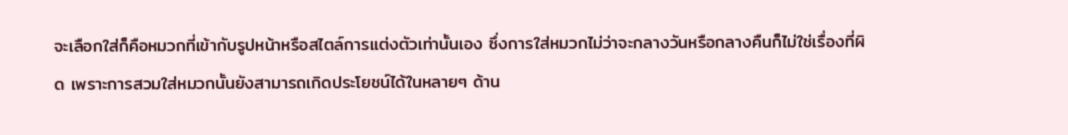จะเลือกใส่ก็คือหมวกที่เข้ากับรูปหน้าหรือสไตล์การแต่งตัวเท่านั้นเอง ซึ่งการใส่หมวกไม่ว่าจะกลางวันหรือกลางคืนก็ไม่ใช่เรื่องที่ผิด เพราะการสวมใส่หมวกนั้นยังสามารถเกิดประโยชน์ได้ในหลายๆ ด้าน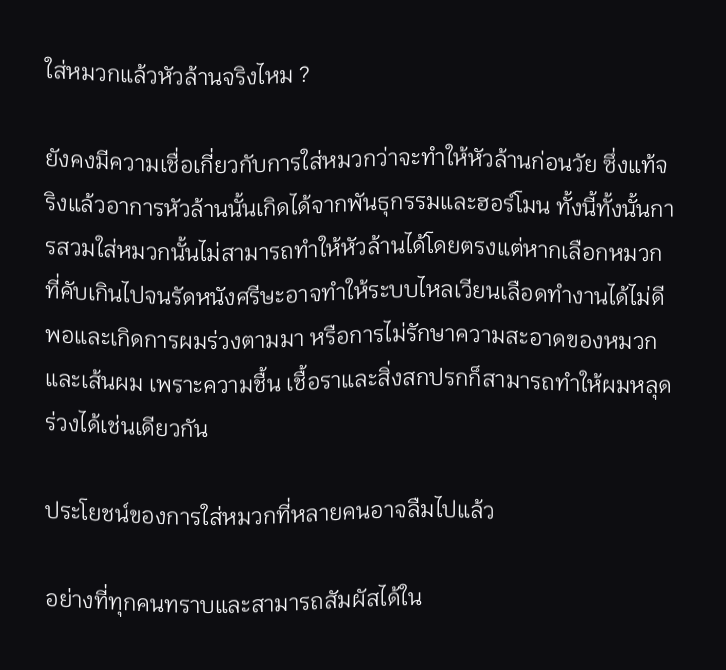ใส่หมวกแล้วหัวล้านจริงไหม ?

ยังคงมีความเชื่อเกี่ยวกับการใส่หมวกว่าจะทำให้หัวล้านก่อนวัย ซึ่งแท้จริงแล้วอาการหัวล้านนั้นเกิดได้จากพันธุกรรมและฮอร์โมน ทั้งนี้ทั้งนั้นการสวมใส่หมวกนั้นไม่สามารถทำให้หัวล้านได้โดยตรงแต่หากเลือกหมวกที่คับเกินไปจนรัดหนังศรีษะอาจทำให้ระบบไหลเวียนเลือดทำงานได้ไม่ดีพอและเกิดการผมร่วงตามมา หรือการไม่รักษาความสะอาดของหมวกและเส้นผม เพราะความชื้น เชื้อราและสิ่งสกปรกก็สามารถทำให้ผมหลุดร่วงได้เช่นเดียวกัน

ประโยชน์ของการใส่หมวกที่หลายคนอาจลืมไปแล้ว

อย่างที่ทุกคนทราบและสามารถสัมผัสได้ใน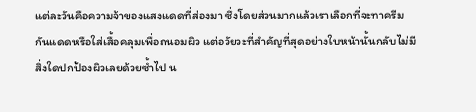แต่ละวันคือความจ้าของแสงแดดที่ส่องมา ซึ่งโดยส่วนมากแล้วเราเลือกที่จะทาครีมกันแดดหรือใส่เสื้อคลุมเพื่อถนอมผิว แต่อวัยวะที่สำคัญที่สุดอย่างใบหน้านั้นกลับไม่มีสิ่งใดปกป้องผิวเลยด้วยซ้ำไป น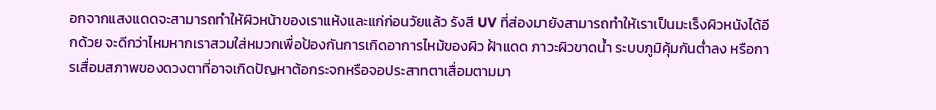อกจากแสงแดดจะสามารถทำให้ผิวหน้าของเราแห้งและแก่ก่อนวัยแล้ว รังสี UV ที่ส่องมายังสามารถทำให้เราเป็นมะเร็งผิวหนังได้อีกด้วย จะดีกว่าไหมหากเราสวมใส่หมวกเพื่อป้องกันการเกิดอาการไหม้ของผิว ฝ้าแดด ภาวะผิวขาดน้ำ ระบบภูมิคุ้มกันต่ำลง หรือการเสื่อมสภาพของดวงตาที่อาจเกิดปัญหาต้อกระจกหรือจอประสาทตาเสื่อมตามมา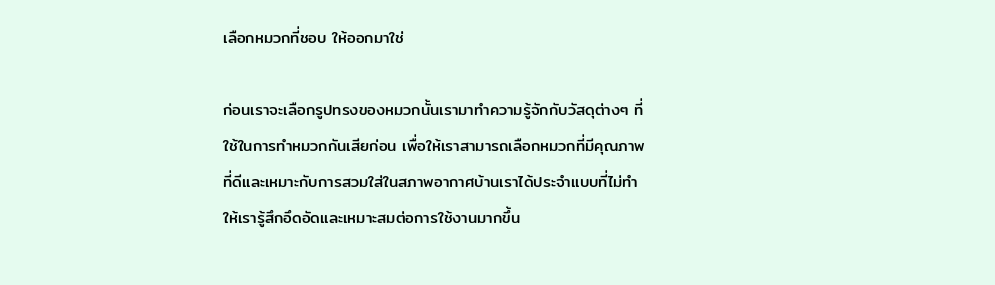เลือกหมวกที่ชอบ ให้ออกมาใช่

ก่อนเราจะเลือกรูปทรงของหมวกนั้นเรามาทำความรู้จักกับวัสดุต่างๆ ที่ใช้ในการทำหมวกกันเสียก่อน เพื่อให้เราสามารถเลือกหมวกที่มีคุณภาพที่ดีและเหมาะกับการสวมใส่ในสภาพอากาศบ้านเราได้ประจำแบบที่ไม่ทำให้เรารู้สึกอึดอัดและเหมาะสมต่อการใช้งานมากขึ้น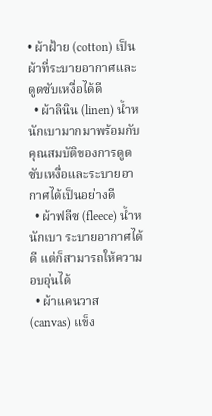• ผ้าฝ้าย (cotton) เป็นผ้าที่ระบายอากาศและดูดซับเหงื่อได้ดี
  • ผ้าลินิน (linen) น้ำหนักเบามากมาพร้อมกับคุณสมบัติของการดูดซับเหงื่อและระบายอากาศได้เป็นอย่างดี
  • ผ้าฟลีซ (fleece) น้ำหนักเบา ระบายอากาศได้ดี แต่ก็สามารถให้ความอบอุ่นได้
  • ผ้าแคนวาส (canvas) แข็ง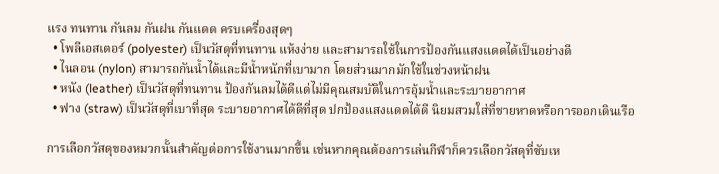แรง ทนทาน กันลม กันฝน กันแดด ครบเครื่องสุดๆ
  • โพลีเอสเตอร์ (polyester) เป็นวัสดุที่ทนทาน แห้งง่าย และสามารถใช้ในการป้องกันแสงแดดได้เป็นอย่างดี
  • ไนลอน (nylon) สามารถกันน้ำได้และมีน้ำหนักที่เบามาก โดยส่วนมากมักใช้ในช่วงหน้าฝน
  • หนัง (leather) เป็นวัสดุที่ทนทาน ป้องกันลมได้ดีแต่ไม่มีคุณสมบัติในการอุ้มน้ำและระบายอากาศ
  • ฟาง (straw) เป็นวัสดุที่เบาที่สุด ระบายอากาศได้ดีที่สุด ปกป้องแสงแดดได้ดี นิยมสวมใส่ที่ชายหาดหรือการออกเดินเรือ

การเลือกวัสดุของหมวกนั้นสำคัญต่อการใช้งานมากขึ้น เช่นหากคุณต้องการเล่นกีฬาก็ควรเลือกวัสดุที่ซับเห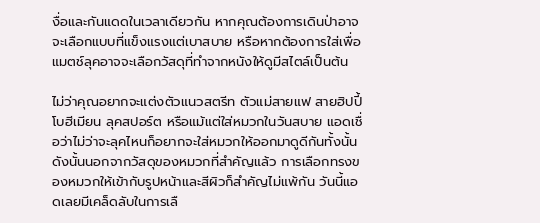งื่อและกันแดดในเวลาเดียวกัน หากคุณต้องการเดินป่าอาจจะเลือกแบบที่แข็งแรงแต่เบาสบาย หรือหากต้องการใส่เพื่อแมตช์ลุคอาจจะเลือกวัสดุที่ทำจากหนังให้ดูมีสไตล์เป็นต้น

ไม่ว่าคุณอยากจะแต่งตัวแนวสตรีท ตัวแม่สายแฟ สายฮิปปี้โบฮีเมียน ลุคสปอร์ต หรือแม้แต่ใส่หมวกในวันสบาย แอดเชื่อว่าไม่ว่าจะลุคไหนก็อยากจะใส่หมวกให้ออกมาดูดีกันทั้งนั้น ดังนั้นนอกจากวัสดุของหมวกที่สำคัญแล้ว การเลือกทรงของหมวกให้เข้ากับรูปหน้าและสีผิวก็สำคัญไม่แพ้กัน วันนี้แอดเลยมีเคล็ดลับในการเลื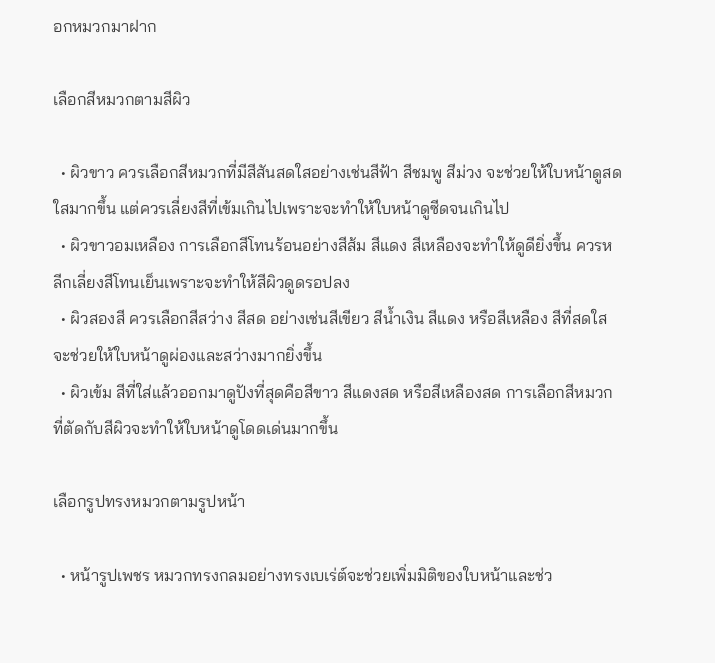อกหมวกมาฝาก

เลือกสีหมวกตามสีผิว

  • ผิวขาว ควรเลือกสีหมวกที่มีสีสันสดใสอย่างเช่นสีฟ้า สีชมพู สีม่วง จะช่วยให้ใบหน้าดูสดใสมากขึ้น แต่ควรเลี่ยงสีที่เข้มเกินไปเพราะจะทำให้ใบหน้าดูซีดจนเกินไป
  • ผิวขาวอมเหลือง การเลือกสีโทนร้อนอย่างสีส้ม สีแดง สีเหลืองจะทำให้ดูดียิ่งขึ้น ควรหลีกเลี่ยงสีโทนเย็นเพราะจะทำให้สีผิวดูดรอปลง
  • ผิวสองสี ควรเลือกสีสว่าง สีสด อย่างเช่นสีเขียว สีน้ำเงิน สีแดง หรือสีเหลือง สีที่สดใสจะช่วยให้ใบหน้าดูผ่องและสว่างมากยิ่งขึ้น
  • ผิวเข้ม สีที่ใส่แล้วออกมาดูปังที่สุดคือสีขาว สีแดงสด หรือสีเหลืองสด การเลือกสีหมวกที่ตัดกับสีผิวจะทำให้ใบหน้าดูโดดเด่นมากขึ้น

เลือกรูปทรงหมวกตามรูปหน้า

  • หน้ารูปเพชร หมวกทรงกลมอย่างทรงเบเร่ต์จะช่วยเพิ่มมิติของใบหน้าและช่ว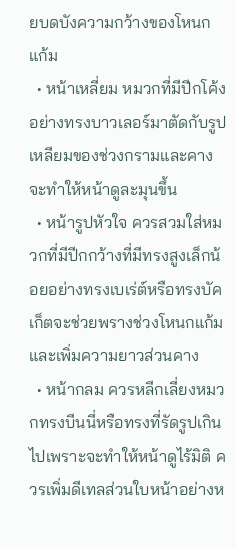ยบดบังความกว้างของโหนกแก้ม
  • หน้าเหลี่ยม หมวกที่มีปีกโค้งอย่างทรงบาวเลอร์มาตัดกับรูปเหลียมของช่วงกรามและคางจะทำให้หน้าดูละมุนขึ้น
  • หน้ารูปหัวใจ ควรสวมใส่หมวกที่มีปีกกว้างที่มีทรงสูงเล็กน้อยอย่างทรงเบเร่ต์หรือทรงบัคเก็ตจะช่วยพรางช่วงโหนกแก้มและเพิ่มความยาวส่วนคาง
  • หน้ากลม ควรหลีกเลี่ยงหมวกทรงบีนนี่หรือทรงที่รัดรูปเกินไปเพราะจะทำให้หน้าดูไร้มิติ ควรเพิ่มดีเทลส่วนใบหน้าอย่างห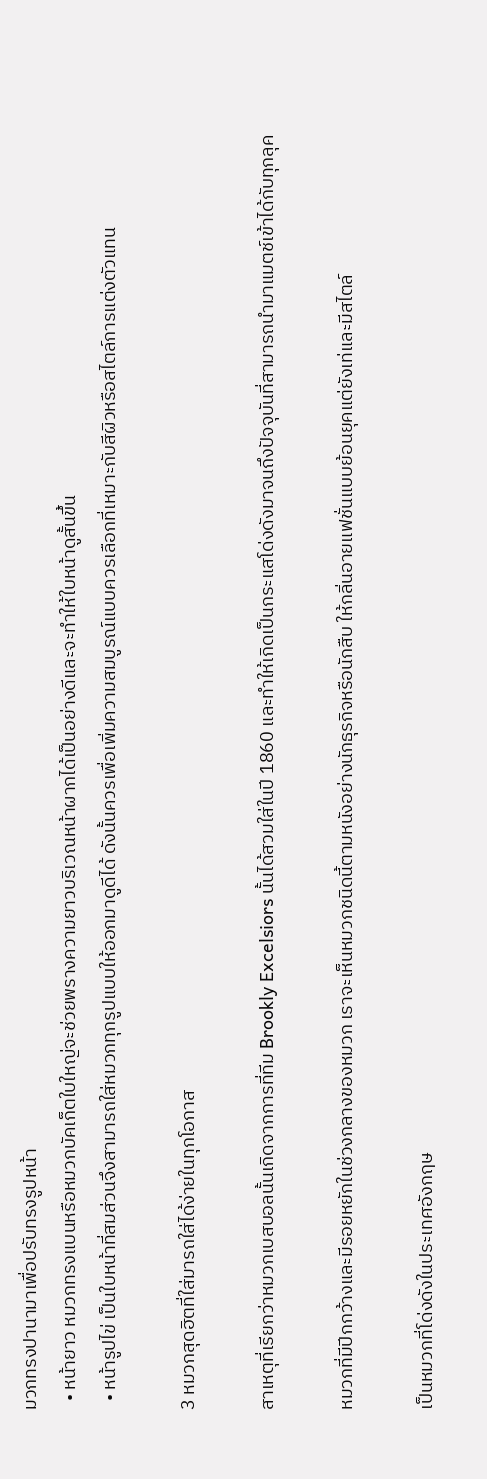มวกทรงปานามาเพื่อปรับทรงรูปหน้า
  • หน้ายาว หมวกทรงแบนหรือหมวกบัคเก็ตใบใหญ่จะช่วยพรางความยาวบริเวณหน้าผากได้เป็นอย่างดีและจะทำให้ใบหน้าดูสั้นขึ้น
  • หน้ารูปไข่ เป็นใบหน้าที่สมส่วนจึงสามารถใส่หมวกทุกรูปแบบให้ออกมาดูดีได้ ดังนั้นควรเพื่อเพิ่มความสมบูรณ์แบบควรเลือกที่เหมาะกับสีผิวหรือสไตล์การแต่งตัวแทน

3 หมวกสุดฮิตที่ใส่มารถใส่ได้ง่ายในทุกโอกาส

สาเหตุที่เรียกว่าหมวกเบสบอลนั้นเกิดจากการที่ทีม Brookly Excelsiors นั้นได้สวมใส่ในปี 1860 และทำให้เกิดเป็นกระแสโด่งดังมาจนถึงปัจจุบันที่สามารถนำมาแมตช์เข้าได้กับทุกลุค

หมวกที่มีปีกกว้างและมีรอยหยักในช่วงกลางของหมวก เราจะเห็นหมวกชนิดนี้ตามหนังอย่างนักธุรกิจหรือนักสืบ ให้กลิ่นอายแฟชั่นแบบย้อนยุคแต่ยังเท่และมีสไตล์

เป็นหมวกที่โด่งดังในประเทศอังกฤษ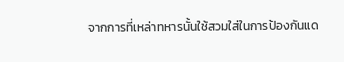จากการที่เหล่าทหารนั้นใช้สวมใส่ในการป้องกันแด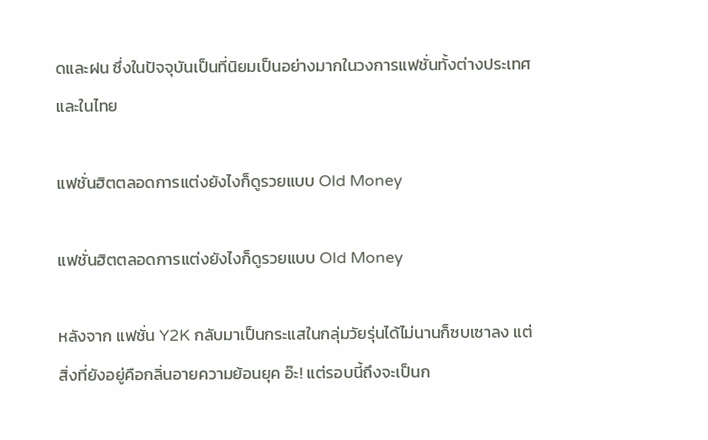ดและฝน ซึ่งในปัจจุบันเป็นที่นิยมเป็นอย่างมากในวงการแฟชั่นทั้งต่างประเทศและในไทย

แฟชั่นฮิตตลอดการแต่งยังไงก็ดูรวยแบบ Old Money

แฟชั่นฮิตตลอดการแต่งยังไงก็ดูรวยแบบ Old Money

หลังจาก แฟชั่น Y2K กลับมาเป็นกระแสในกลุ่มวัยรุ่นได้ไม่นานก็ซบเซาลง แต่สิ่งที่ยังอยู่คือกลิ่นอายความย้อนยุค อ๊ะ! แต่รอบนี้ถึงจะเป็นก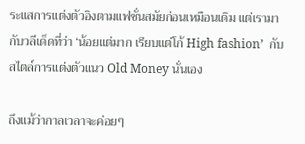ระแสการแต่งตัวอิงตามแฟชั่นสมัยก่อนเหมือนเดิม แต่เรามากับวลีเด็ดที่ว่า ‘น้อยแต่มาก เรียบแต่โก้ High fashion’  กับสไตล์การแต่งตัวแนว Old Money นั่นเอง

ถึงแม้ว่ากาลเวลาจะค่อยๆ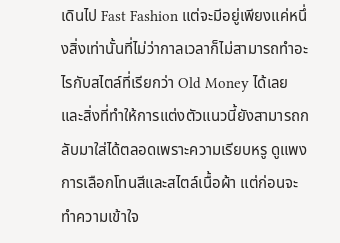เดินไป Fast Fashion แต่จะมีอยู่เพียงแค่หนึ่งสิ่งเท่านั้นที่ไม่ว่ากาลเวลาก็ไม่สามารถทำอะไรกับสไตล์ที่เรียกว่า Old Money ได้เลย และสิ่งที่ทำให้การแต่งตัวแนวนี้ยังสามารถกลับมาใส่ได้ตลอดเพราะความเรียบหรู ดูแพง การเลือกโทนสีและสไตล์เนื้อผ้า แต่ก่อนจะทำความเข้าใจ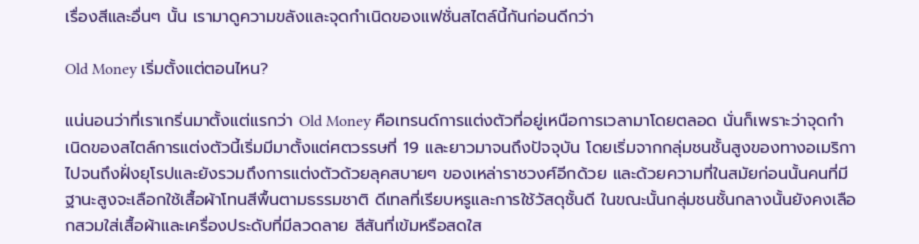เรื่องสีและอื่นๆ นั้น เรามาดูความขลังและจุดกำเนิดของแฟชั่นสไตล์นี้กันก่อนดีกว่า

Old Money เริ่มตั้งแต่ตอนไหน?

แน่นอนว่าที่เราเกริ่นมาตั้งแต่แรกว่า Old Money คือเทรนด์การแต่งตัวที่อยู่เหนือการเวลามาโดยตลอด นั่นก็เพราะว่าจุดกำเนิดของสไตล์การแต่งตัวนี้เริ่มมีมาตั้งแต่ศตวรรษที่ 19 และยาวมาจนถึงปัจจุบัน โดยเริ่มจากกลุ่มชนชั้นสูงของทางอเมริกาไปจนถึงฝั่งยุโรปและยังรวมถึงการแต่งตัวด้วยลุคสบายๆ ของเหล่าราชวงศ์อีกด้วย และด้วยความที่ในสมัยก่อนนั้นคนที่มีฐานะสูงจะเลือกใช้เสื้อผ้าโทนสีพื้นตามธรรมชาติ ดีเทลที่เรียบหรูและการใช้วัสดุชั้นดี ในขณะนั้นกลุ่มชนชั้นกลางนั้นยังคงเลือกสวมใส่เสื้อผ้าและเครื่องประดับที่มีลวดลาย สีสันที่เข้มหรือสดใส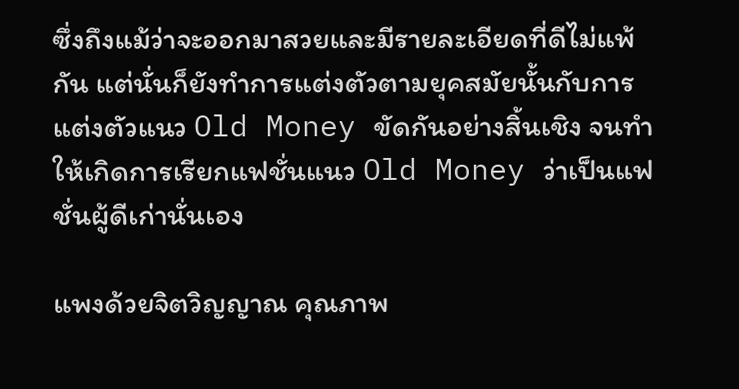ซึ่งถึงแม้ว่าจะออกมาสวยและมีรายละเอียดที่ดีไม่แพ้กัน แต่นั่นก็ยังทำการแต่งตัวตามยุคสมัยนั้นกับการแต่งตัวแนว Old Money ขัดกันอย่างสิ้นเชิง จนทำให้เกิดการเรียกแฟชั่นแนว Old Money ว่าเป็นแฟชั่นผู้ดีเก่านั่นเอง

แพงด้วยจิตวิญญาณ คุณภาพ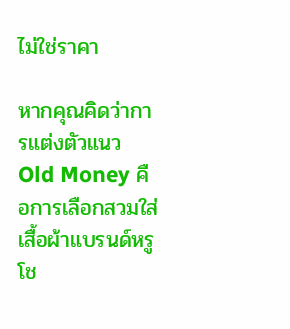ไม่ใช่ราคา

หากคุณคิดว่าการแต่งตัวแนว Old Money คือการเลือกสวมใส่เสื้อผ้าแบรนด์หรู โช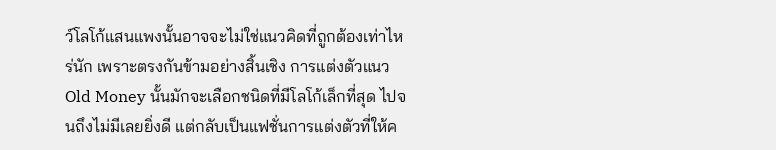ว์โลโก้แสนแพงนั้นอาจจะไม่ใช่แนวคิดที่ถูกต้องเท่าไหร่นัก เพราะตรงกันข้ามอย่างสิ้นเชิง การแต่งตัวแนว Old Money นั้นมักจะเลือกชนิดที่มีโลโก้เล็กที่สุด ไปจนถึงไม่มีเลยยิ่งดี แต่กลับเป็นแฟชั่นการแต่งตัวที่ให้ค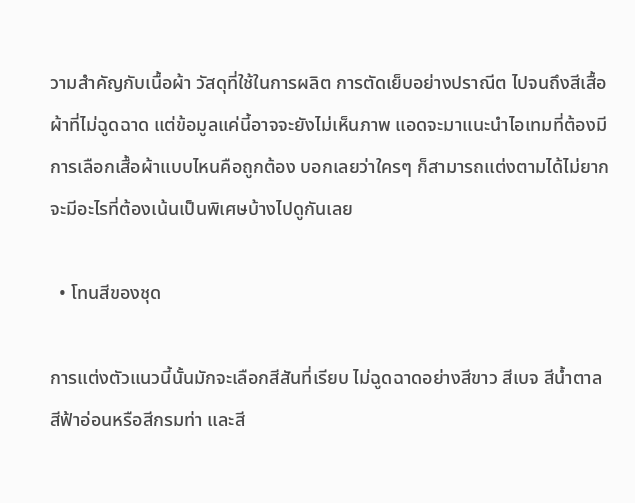วามสำคัญกับเนื้อผ้า วัสดุที่ใช้ในการผลิต การตัดเย็บอย่างปราณีต ไปจนถึงสีเสื้อผ้าที่ไม่ฉูดฉาด แต่ข้อมูลแค่นี้อาจจะยังไม่เห็นภาพ แอดจะมาแนะนำไอเทมที่ต้องมี การเลือกเสื้อผ้าแบบไหนคือถูกต้อง บอกเลยว่าใครๆ ก็สามารถแต่งตามได้ไม่ยาก จะมีอะไรที่ต้องเน้นเป็นพิเศษบ้างไปดูกันเลย

  • โทนสีของชุด

การแต่งตัวแนวนี้นั้นมักจะเลือกสีสันที่เรียบ ไม่ฉูดฉาดอย่างสีขาว สีเบจ สีน้ำตาล สีฟ้าอ่อนหรือสีกรมท่า และสี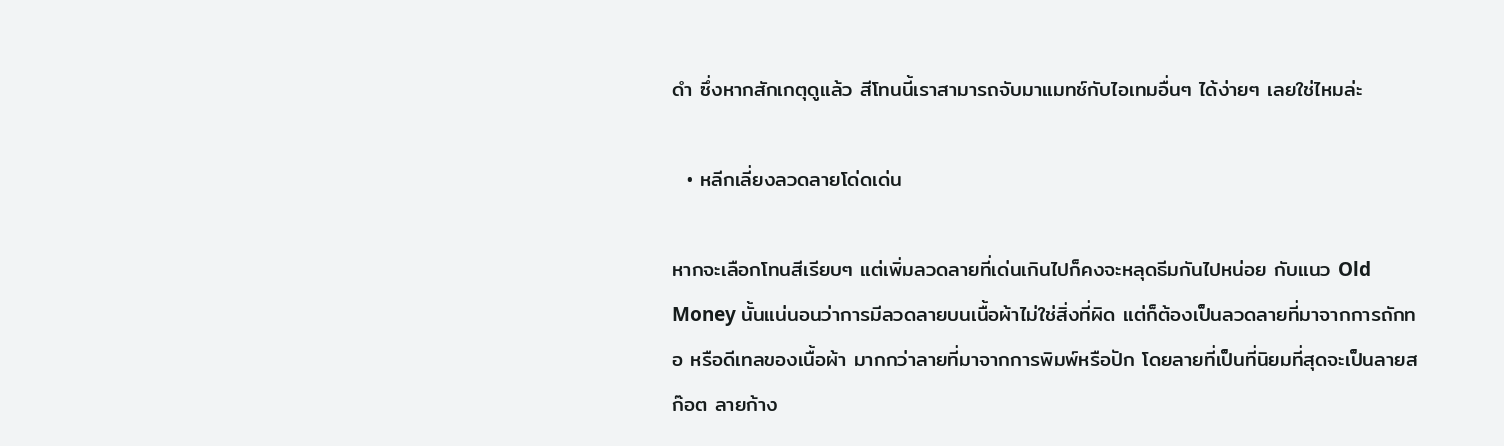ดำ ซึ่งหากสักเกตุดูแล้ว สีโทนนี้เราสามารถจับมาแมทช์กับไอเทมอื่นๆ ได้ง่ายๆ เลยใช่ไหมล่ะ

  • หลีกเลี่ยงลวดลายโด่ดเด่น

หากจะเลือกโทนสีเรียบๆ แต่เพิ่มลวดลายที่เด่นเกินไปก็คงจะหลุดธีมกันไปหน่อย กับแนว Old Money นั้นแน่นอนว่าการมีลวดลายบนเนื้อผ้าไม่ใช่สิ่งที่ผิด แต่ก็ต้องเป็นลวดลายที่มาจากการถักทอ หรือดีเทลของเนื้อผ้า มากกว่าลายที่มาจากการพิมพ์หรือปัก โดยลายที่เป็นที่นิยมที่สุดจะเป็นลายสก๊อต ลายก้าง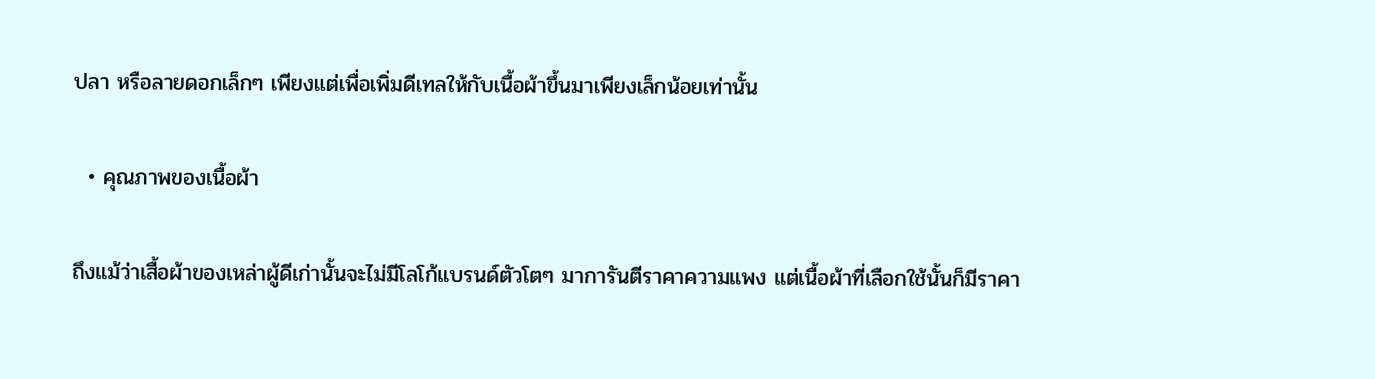ปลา หรือลายดอกเล็กๆ เพียงแต่เพื่อเพิ่มดีเทลให้กับเนื้อผ้าขึ้นมาเพียงเล็กน้อยเท่านั้น

  • คุณภาพของเนื้อผ้า

ถึงแม้ว่าเสื้อผ้าของเหล่าผู้ดีเก่านั้นจะไม่มีโลโก้แบรนด์ตัวโตๆ มาการันตีราคาความแพง แต่เนื้อผ้าที่เลือกใช้นั้นก็มีราคา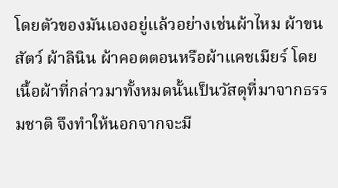โดยตัวของมันเองอยู่แล้วอย่างเช่นผ้าไหม ผ้าขนสัตว์ ผ้าลินิน ผ้าคอตตอนหรือผ้าแคชเมียร์ โดยเนื้อผ้าที่กล่าวมาทั้งหมดนั้นเป็นวัสดุที่มาจากธรรมชาติ จึงทำให้นอกจากจะมี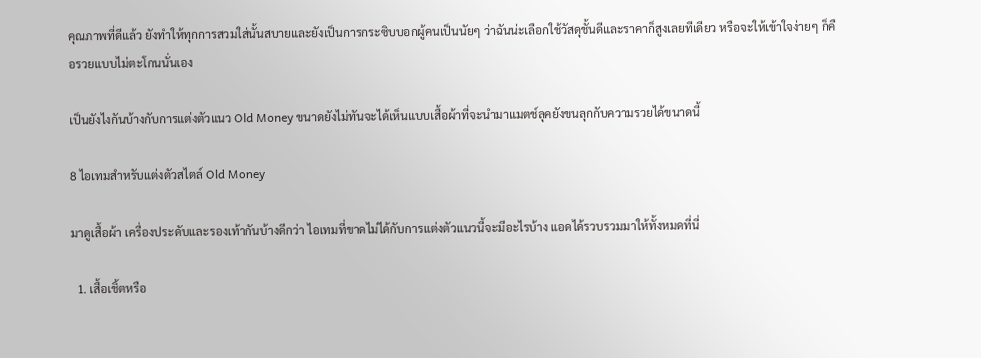คุณภาพที่ดีแล้ว ยังทำให้ทุกการสวมใส่นั้นสบายและยังเป็นการกระซิบบอกผู้คนเป็นนัยๆ ว่าฉันน่ะเลือกใช้วัสดุชั้นดีและราคาก็สูงเลยทีเดียว หรือจะให้เข้าใจง่ายๆ ก็คือรวยแบบไม่ตะโกนนั่นเอง

เป็นยังไงกันบ้างกับการแต่งตัวแนว Old Money ขนาดยังไม่ทันจะได้เห็นแบบเสื้อผ้าที่จะนำมาแมตช์ลุคยังขนลุกกับความรวยได้ขนาดนี้

8 ไอเทมสำหรับแต่งตัวสไตล์ Old Money

มาดูเสื้อผ้า เครื่องประดับและรองเท้ากันบ้างดีกว่า ไอเทมที่ขาดไม่ได้กับการแต่งตัวแนวนี้จะมีอะไรบ้าง แอดได้รวบรวมมาให้ทั้งหมดที่นี่

  1. เสื้อเชิ้ตหรือ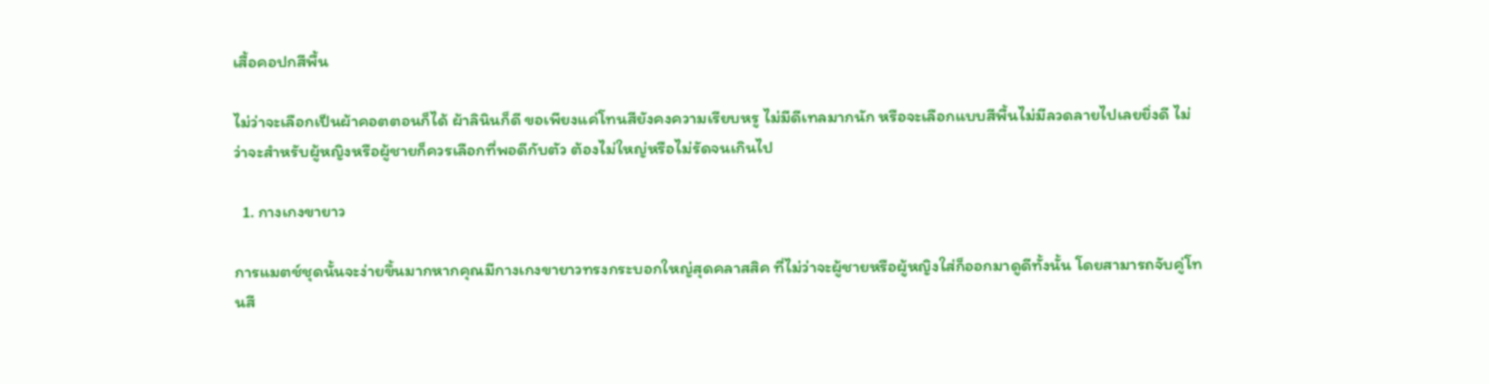เสื้อคอปกสีพื้น

ไม่ว่าจะเลือกเป็นผ้าคอตตอนก็ได้ ผ้าลินินก็ดี ขอเพียงแค่โทนสียังคงความเรียบหรู ไม่มีดีเทลมากนัก หรือจะเลือกแบบสีพื้นไม่มีลวดลายไปเลยยิ่งดี ไม่ว่าจะสำหรับผู้หญิงหรือผู้ชายก็ควรเลือกที่พอดีกับตัว ต้องไม่ใหญ่หรือไม่รัดจนเกินไป

  1. กางเกงขายาว

การแมตช์ชุดนั้นจะง่ายขึ้นมากหากคุณมีกางเกงขายาวทรงกระบอกใหญ่สุดคลาสสิค ที่ไม่ว่าจะผู้ชายหรือผู้หญิงใส่ก็ออกมาดูดีทั้งนั้น โดยสามารถจับคู่โทนสี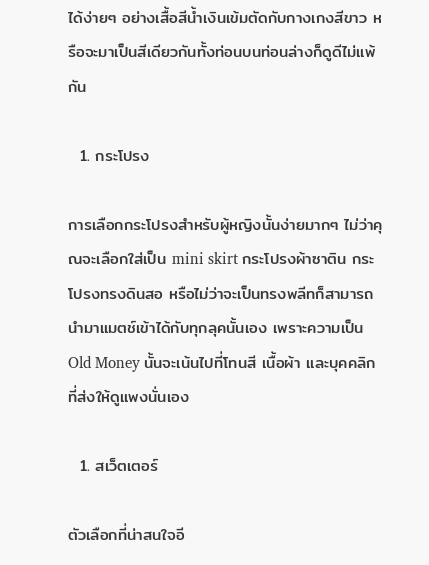ได้ง่ายๆ อย่างเสื้อสีน้ำเงินเข้มตัดกับกางเกงสีขาว หรือจะมาเป็นสีเดียวกันทั้งท่อนบนท่อนล่างก็ดูดีไม่แพ้กัน

  1. กระโปรง

การเลือกกระโปรงสำหรับผู้หญิงนั้นง่ายมากๆ ไม่ว่าคุณจะเลือกใส่เป็น mini skirt กระโปรงผ้าซาติน กระโปรงทรงดินสอ หรือไม่ว่าจะเป็นทรงพลีทก็สามารถนำมาแมตช์เข้าได้กับทุกลุคนั้นเอง เพราะความเป็น Old Money นั้นจะเน้นไปที่โทนสี เนื้อผ้า และบุคคลิกที่ส่งให้ดูแพงนั่นเอง

  1. สเว็ตเตอร์

ตัวเลือกที่น่าสนใจอี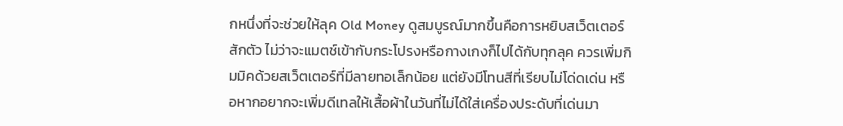กหนึ่งที่จะช่วยให้ลุค Old Money ดูสมบูรณ์มากขึ้นคือการหยิบสเว็ตเตอร์สักตัว ไม่ว่าจะแมตช์เข้ากับกระโปรงหรือกางเกงก็ไปได้กับทุกลุค ควรเพิ่มกิมมิคด้วยสเว็ตเตอร์ที่มีลายทอเล็กน้อย แต่ยังมีโทนสีที่เรียบไม่โด่ดเด่น หรือหากอยากจะเพิ่มดีเทลให้เสื้อผ้าในวันที่ไม่ได้ใส่เครื่องประดับที่เด่นมา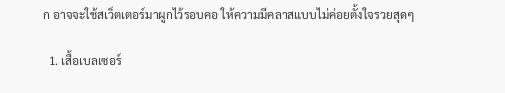ก อาจจะใช้สเว็ตเตอร์มาผูกไว้รอบคอ ให้ความมีคลาสแบบไม่ค่อยตั้งใจรวยสุดๆ

  1. เสื้อเบลเซอร์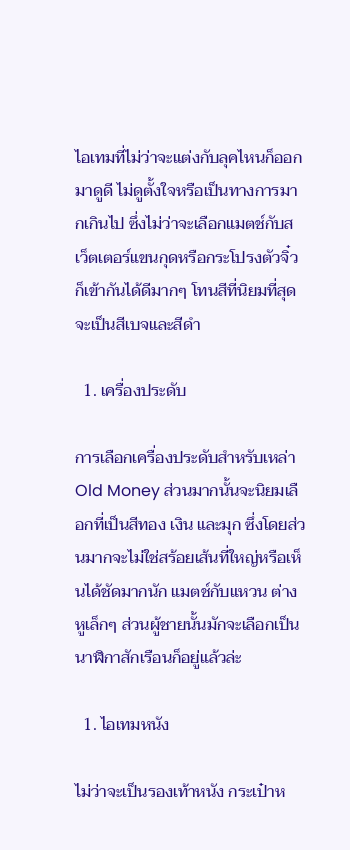ไอเทมที่ไม่ว่าจะแต่งกับลุคไหนก็ออกมาดูดี ไม่ดูตั้งใจหรือเป็นทางการมากเกินไป ซึ่งไม่ว่าจะเลือกแมตช์กับสเว็ตเตอร์แขนกุดหรือกระโปรงตัวจิ๋วก็เข้ากันได้ดีมากๆ โทนสีที่นิยมที่สุดจะเป็นสีเบจและสีดำ

  1. เครื่องประดับ

การเลือกเครื่องประดับสำหรับเหล่า Old Money ส่วนมากนั้นจะนิยมเลือกที่เป็นสีทอง เงิน และมุก ซึ่งโดยส่วนมากจะไม่ใช่สร้อยเส้นที่ใหญ่หรือเห็นได้ชัดมากนัก แมตช์กับแหวน ต่างหูเล็กๆ ส่วนผู้ชายนั้นมักจะเลือกเป็นนาฬิกาสักเรือนก็อยู่แล้วล่ะ

  1. ไอเทมหนัง

ไม่ว่าจะเป็นรองเท้าหนัง กระเป๋าห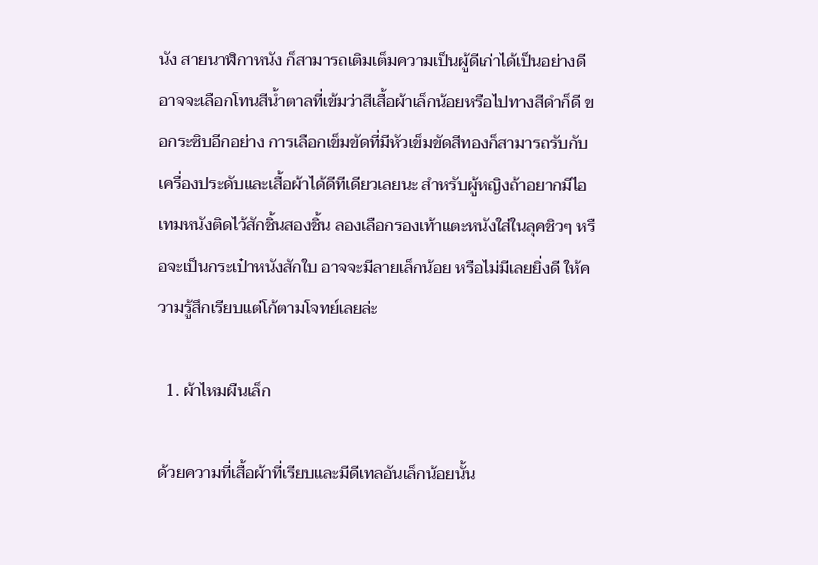นัง สายนาฬิกาหนัง ก็สามารถเติมเต็มความเป็นผู้ดีเก่าได้เป็นอย่างดี อาจจะเลือกโทนสีน้ำตาลที่เข้มว่าสีเสื้อผ้าเล็กน้อยหรือไปทางสีดำก็ดี ขอกระซิบอีกอย่าง การเลือกเข็มขัดที่มีหัวเข็มขัดสีทองก็สามารถรับกับเครื่องประดับและเสื้อผ้าได้ดีทีเดียวเลยนะ สำหรับผู้หญิงถ้าอยากมีไอเทมหนังติดไว้สักชิ้นสองชิ้น ลองเลือกรองเท้าแตะหนังใส่ในลุคชิวๆ หรือจะเป็นกระเป๋าหนังสักใบ อาจจะมีลายเล็กน้อย หรือไม่มีเลยยิ่งดี ให้ความรู้สึกเรียบแต่โก้ตามโจทย์เลยล่ะ

  1. ผ้าไหมผืนเล็ก

ด้วยความที่เสื้อผ้าที่เรียบและมีดีเทลอันเล็กน้อยนั้น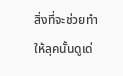สิ่งที่จะช่วยทำให้ลุคนั้นดูเด่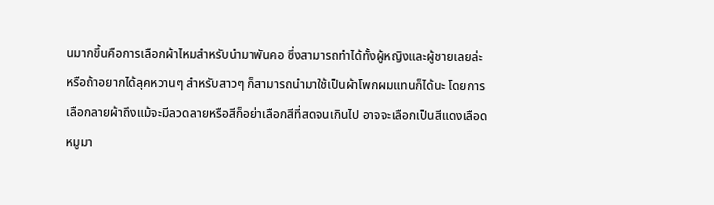นมากขึ้นคือการเลือกผ้าไหมสำหรับนำมาพันคอ ซึ่งสามารถทำได้ทั้งผู้หญิงและผู้ชายเลยล่ะ หรือถ้าอยากได้ลุคหวานๆ สำหรับสาวๆ ก็สามารถนำมาใช้เป็นผ้าโพกผมแทนก็ได้นะ โดยการเลือกลายผ้าถึงแม้จะมีลวดลายหรือสีก็อย่าเลือกสีที่สดจนเกินไป อาจจะเลือกเป็นสีแดงเลือดหมูมา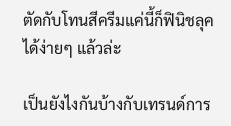ตัดกับโทนสีครีมแค่นี้ก็ฟินิชลุคได้ง่ายๆ แล้วล่ะ

เป็นยังไงกันบ้างกับเทรนด์การ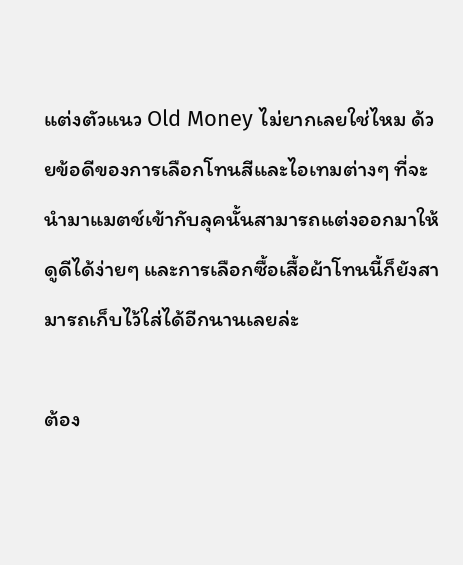แต่งตัวแนว Old Money ไม่ยากเลยใช่ไหม ด้วยข้อดีของการเลือกโทนสีและไอเทมต่างๆ ที่จะนำมาแมตช์เข้ากับลุคนั้นสามารถแต่งออกมาให้ดูดีได้ง่ายๆ และการเลือกซื้อเสื้อผ้าโทนนี้ก็ยังสามารถเก็บไว้ใส่ได้อีกนานเลยล่ะ

ต้อง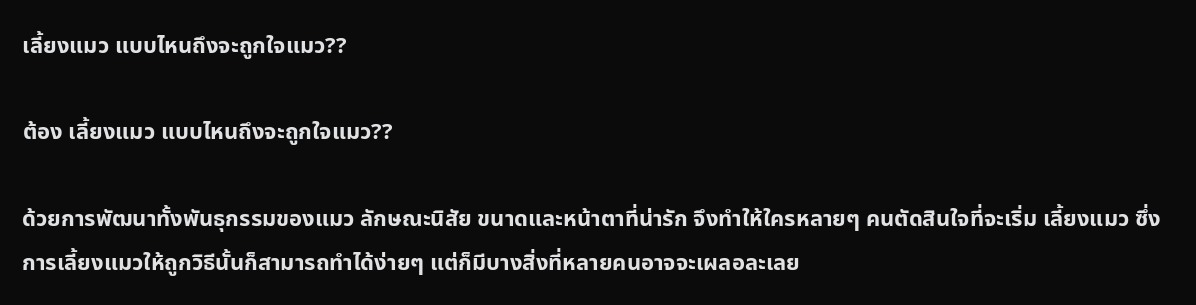เลี้ยงแมว แบบไหนถึงจะถูกใจแมว??

ต้อง เลี้ยงแมว แบบไหนถึงจะถูกใจแมว??

ด้วยการพัฒนาทั้งพันธุกรรมของแมว ลักษณะนิสัย ขนาดและหน้าตาที่น่ารัก จึงทำให้ใครหลายๆ คนตัดสินใจที่จะเริ่ม เลี้ยงแมว ซึ่งการเลี้ยงแมวให้ถูกวิธีนั้นก็สามารถทำได้ง่ายๆ แต่ก็มีบางสิ่งที่หลายคนอาจจะเผลอละเลย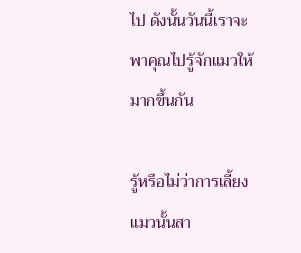ไป ดังนั้นวันนี้เราจะพาคุณไปรู้จักแมวให้มากขึ้นกัน

รู้หรือไม่ว่าการเลี้ยงแมวนั้นสา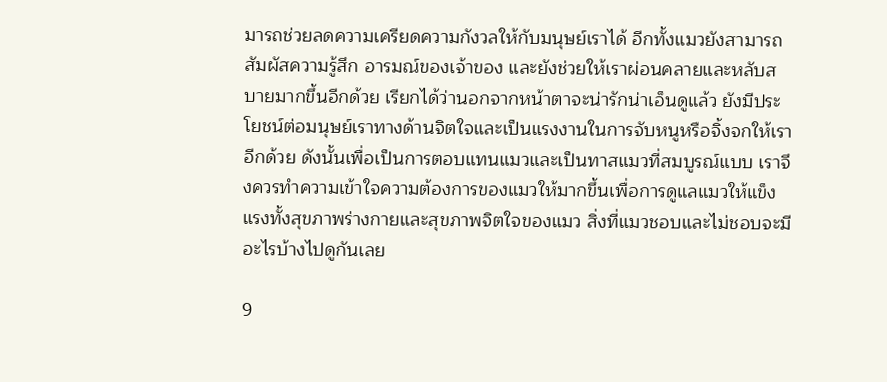มารถช่วยลดความเครียดความกังวลให้กับมนุษย์เราได้ อีกทั้งแมวยังสามารถสัมผัสความรู้สึก อารมณ์ของเจ้าของ และยังช่วยให้เราผ่อนคลายและหลับสบายมากขึ้นอีกด้วย เรียกได้ว่านอกจากหน้าตาจะน่ารักน่าเอ็นดูแล้ว ยังมีประโยชน์ต่อมนุษย์เราทางด้านจิตใจและเป็นแรงงานในการจับหนูหรือจิ้งจกให้เราอีกด้วย ดังนั้นเพื่อเป็นการตอบแทนแมวและเป็นทาสแมวที่สมบูรณ์แบบ เราจึงควรทำความเข้าใจความต้องการของแมวให้มากขึ้นเพื่อการดูแลแมวให้แข็งแรงทั้งสุขภาพร่างกายและสุขภาพจิตใจของแมว สิ่งที่แมวชอบและไม่ชอบจะมีอะไรบ้างไปดูกันเลย

9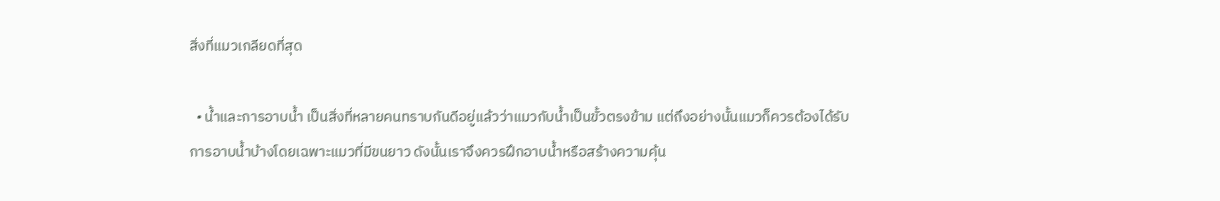สิ่งที่แมวเกลียดที่สุด

  • น้ำและการอาบน้ำ เป็นสิ่งที่หลายคนทราบกันดีอยู่แล้วว่าแมวกับน้ำเป็นขั้วตรงข้าม แต่ถึงอย่างนั้นแมวก็ควรต้องได้รับการอาบน้ำบ้างโดยเฉพาะแมวที่มีขนยาว ดังนั้นเราจึงควรฝึกอาบน้ำหรือสร้างความคุ้น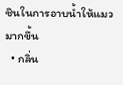ชินในการอาบน้ำให้แมวมากขึ้น
  • กลิ่น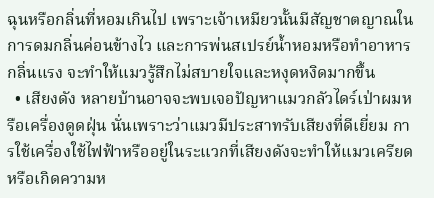ฉุนหรือกลิ่นที่หอมเกินไป เพราะเจ้าเหมียวนั้นมีสัญชาตญาณในการดมกลิ่นค่อนข้างไว และการพ่นสเปรย์น้ำหอมหรือทำอาหารกลิ่นแรง จะทำให้แมวรู้สึกไม่สบายใจและหงุดหงิดมากขึ้น
  • เสียงดัง หลายบ้านอาจจะพบเจอปัญหาแมวกลัวไดร์เป่าผมหรือเครื่องดูดฝุ่น นั่นเพราะว่าแมวมีประสาทรับเสียงที่ดีเยี่ยม การใช้เครื่องใช้ไฟฟ้าหรืออยู่ในระแวกที่เสียงดังจะทำให้แมวเครียดหรือเกิดความห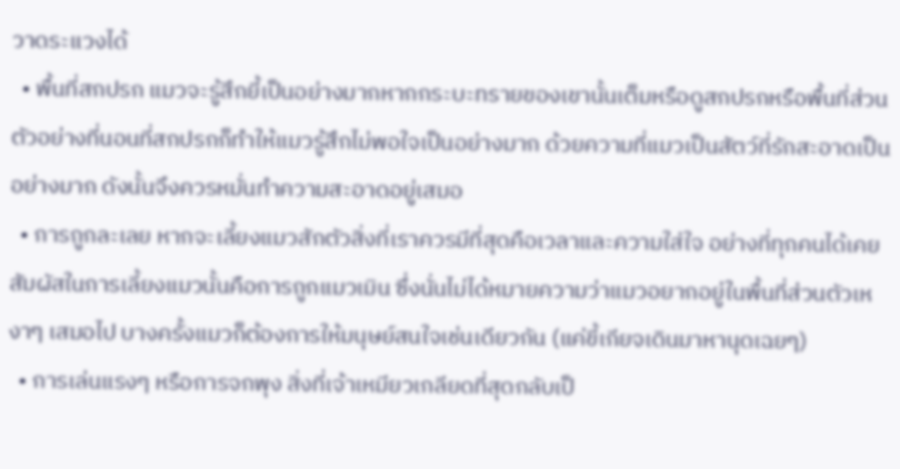วาดระแวงได้
  • พื้นที่สกปรก แมวจะรู้สึกยี้เป็นอย่างมากหากกระบะทรายของเขานั้นเต็มหรือดูสกปรกหรือพื้นที่ส่วนตัวอย่างที่นอนที่สกปรกก็ทำให้แมวรู้สึกไม่พอใจเป็นอย่างมาก ด้วยความที่แมวเป็นสัตว์ที่รักสะอาดเป็นอย่างมาก ดังนั้นจึงควรหมั่นทำความสะอาดอยู่เสมอ
  • การถูกละเลย หากจะเลี้ยงแมวสักตัวสิ่งที่เราควรมีที่สุดคือเวลาและความใส่ใจ อย่างที่ทุกคนได้เคยสัมผัสในการเลี้ยงแมวนั้นคือการถูกแมวเมิน ซึ่งนั่นไม่ได้หมายความว่าแมวอยากอยู่ในพื้นที่ส่วนตัวเหงาๆ เสมอไป บางครั้งแมวก็ต้องการให้มนุษย์สนใจเช่นเดียวกัน (แค่ขี้เกียจเดินมาหานุดเฉยๆ)
  • การเล่นแรงๆ หรือการจกพุง สิ่งที่เจ้าเหมียวเกลียดที่สุดกลับเป็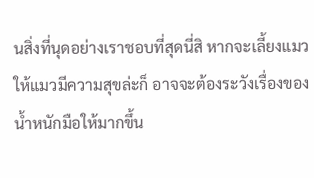นสิ่งที่นุดอย่างเราชอบที่สุดนี่สิ หากจะเลี้ยงแมวให้แมวมีความสุขล่ะก็ อาจจะต้องระวังเรื่องของน้ำหนักมือให้มากขึ้น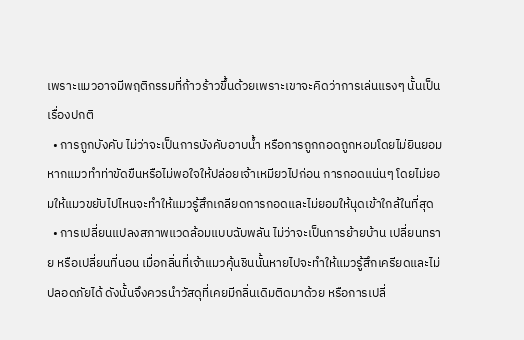เพราะแมวอาจมีพฤติกรรมที่ก้าวร้าวขึ้นด้วยเพราะเขาจะคิดว่าการเล่นแรงๆ นั้นเป็นเรื่องปกติ
  • การถูกบังคับ ไม่ว่าจะเป็นการบังคับอาบน้ำ หรือการถูกกอดถูกหอมโดยไม่ยินยอม หากแมวทำท่าขัดขืนหรือไม่พอใจให้ปล่อยเจ้าเหมียวไปก่อน การกอดแน่นๆ โดยไม่ยอมให้แมวขยับไปไหนจะทำให้แมวรู้สึกเกลียดการกอดและไม่ยอมให้นุดเข้าใกล้ในที่สุด
  • การเปลี่ยนแปลงสภาพแวดล้อมแบบฉับพลัน ไม่ว่าจะเป็นการย้ายบ้าน เปลี่ยนทราย หรือเปลี่ยนที่นอน เมื่อกลิ่นที่เจ้าแมวคุ้นชินนั้นหายไปจะทำให้แมวรู้สึกเครียดและไม่ปลอดภัยได้ ดังนั้นจึงควรนำวัสดุที่เคยมีกลิ่นเดิมติดมาด้วย หรือการเปลี่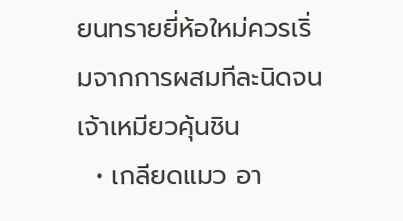ยนทรายยี่ห้อใหม่ควรเริ่มจากการผสมทีละนิดจนเจ้าเหมียวคุ้นชิน
  • เกลียดแมว อา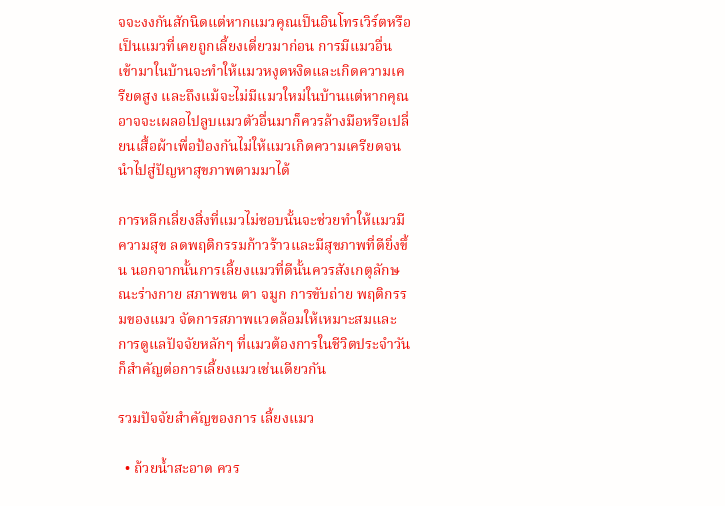จจะงงกันสักนิดแต่หากแมวคุณเป็นอินโทรเวิร์ตหรือเป็นแมวที่เคยถูกเลี้ยงเดี่ยวมาก่อน การมีแมวอื่นเข้ามาในบ้านจะทำให้แมวหงุดหงิดและเกิดความเครียดสูง และถึงแม้จะไม่มีแมวใหม่ในบ้านแต่หากคุณอาจจะเผลอไปลูบแมวตัวอื่นมาก็ควรล้างมือหรือเปลี่ยนเสื้อผ้าเพื่อป้องกันไม่ให้แมวเกิดความเครียดจนนำไปสู่ปัญหาสุขภาพตามมาได้

การหลีกเลี่ยงสิ่งที่แมวไม่ชอบนั้นจะช่วยทำให้แมวมีความสุข ลดพฤติกรรมก้าวร้าวและมีสุขภาพที่ดียิ่งขึ้น นอกจากนั้นการเลี้ยงแมวที่ดีนั้นควรสังเกตุลักษณะร่างกาย สภาพขน ตา จมูก การขับถ่าย พฤติกรรมของแมว จัดการสภาพแวดล้อมให้เหมาะสมและการดูแลปัจจัยหลักๆ ที่แมวต้องการในชีวิตประจำวันก็สำคัญต่อการเลี้ยงแมวเช่นเดียวกัน

รวมปัจจัยสำคัญของการ เลี้ยงแมว

  • ถ้วยน้ำสะอาด ควร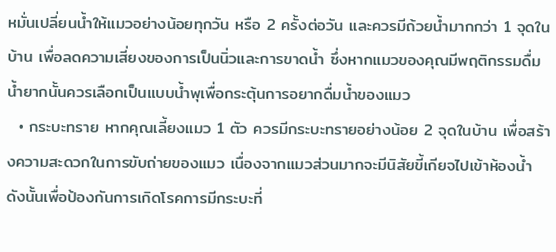หมั่นเปลี่ยนน้ำให้แมวอย่างน้อยทุกวัน หรือ 2 ครั้งต่อวัน และควรมีถ้วยน้ำมากกว่า 1 จุดในบ้าน เพื่อลดความเสี่ยงของการเป็นนิ่วและการขาดน้ำ ซึ่งหากแมวของคุณมีพฤติกรรมดื่มน้ำยากนั้นควรเลือกเป็นแบบน้ำพุเพื่อกระตุ้นการอยากดื่มน้ำของแมว
  • กระบะทราย หากคุณเลี้ยงแมว 1 ตัว ควรมีกระบะทรายอย่างน้อย 2 จุดในบ้าน เพื่อสร้างความสะดวกในการขับถ่ายของแมว เนื่องจากแมวส่วนมากจะมีนิสัยขี้เกียจไปเข้าห้องน้ำ ดังนั้นเพื่อป้องกันการเกิดโรคการมีกระบะที่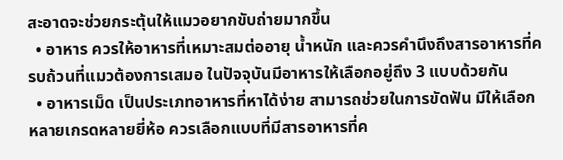สะอาดจะช่วยกระตุ้นให้แมวอยากขับถ่ายมากขึ้น
  • อาหาร ควรให้อาหารที่เหมาะสมต่ออายุ น้ำหนัก และควรคำนึงถึงสารอาหารที่ครบถ้วนที่แมวต้องการเสมอ ในปัจจุบันมีอาหารให้เลือกอยู่ถึง 3 แบบด้วยกัน
  • อาหารเม็ด เป็นประเภทอาหารที่หาได้ง่าย สามารถช่วยในการขัดฟัน มีให้เลือกหลายเกรดหลายยี่ห้อ ควรเลือกแบบที่มีสารอาหารที่ค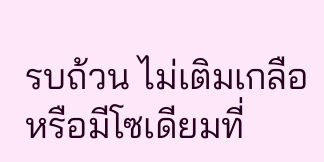รบถ้วน ไม่เติมเกลือหรือมีโซเดียมที่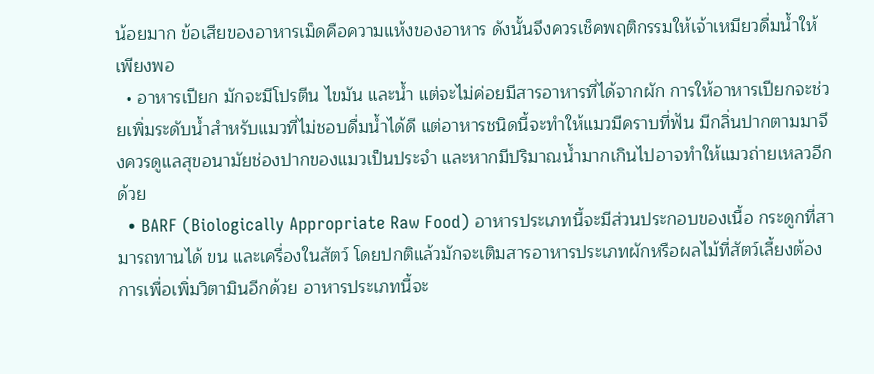น้อยมาก ข้อเสียของอาหารเม็ดคือความแห้งของอาหาร ดังนั้นจึงควรเช็คพฤติกรรมให้เจ้าเหมียวดื่มน้ำให้เพียงพอ
  • อาหารเปียก มักจะมีโปรตีน ไขมัน และน้ำ แต่จะไม่ค่อยมีสารอาหารที่ได้จากผัก การให้อาหารเปียกจะช่วยเพิ่มระดับน้ำสำหรับแมวที่ไม่ชอบดื่มน้ำได้ดี แต่อาหารชนิดนี้จะทำให้แมวมีคราบที่ฟัน มีกลิ่นปากตามมาจึงควรดูแลสุขอนามัยช่องปากของแมวเป็นประจำ และหากมีปริมาณน้ำมากเกินไปอาจทำให้แมวถ่ายเหลวอีกด้วย
  • BARF (Biologically Appropriate Raw Food) อาหารประเภทนี้จะมีส่วนประกอบของเนื้อ กระดูกที่สามารถทานได้ ขน และเครื่องในสัตว์ โดยปกติแล้วมักจะเติมสารอาหารประเภทผักหรือผลไม้ที่สัตว์เลี้ยงต้องการเพื่อเพิ่มวิตามินอีกด้วย อาหารประเภทนี้จะ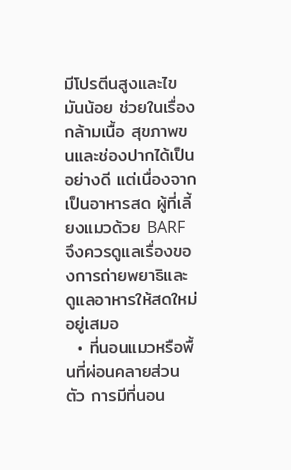มีโปรตีนสูงและไขมันน้อย ช่วยในเรื่องกล้ามเนื้อ สุขภาพขนและช่องปากได้เป็นอย่างดี แต่เนื่องจากเป็นอาหารสด ผู้ที่เลี้ยงแมวด้วย BARF จึงควรดูแลเรื่องของการถ่ายพยาธิและดูแลอาหารให้สดใหม่อยู่เสมอ
  • ที่นอนแมวหรือพื้นที่ผ่อนคลายส่วนตัว การมีที่นอน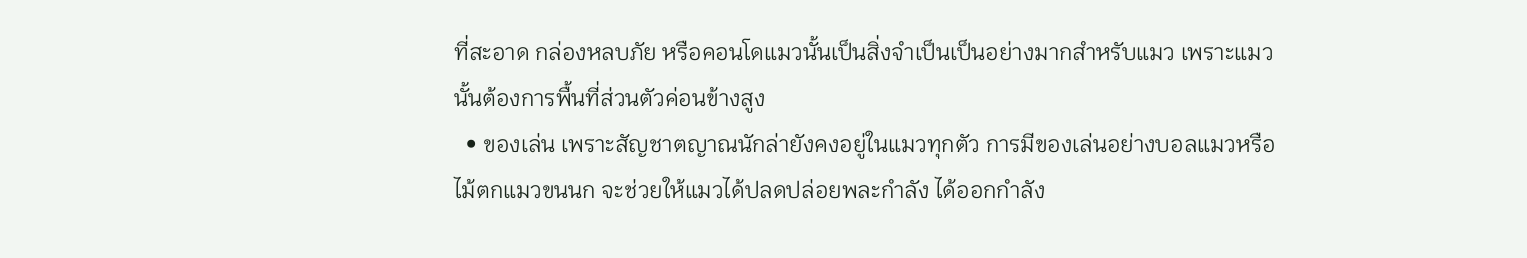ที่สะอาด กล่องหลบภัย หรือคอนโดแมวนั้นเป็นสิ่งจำเป็นเป็นอย่างมากสำหรับแมว เพราะแมวนั้นต้องการพื้นที่ส่วนตัวค่อนข้างสูง
  • ของเล่น เพราะสัญชาตญาณนักล่ายังคงอยู่ในแมวทุกตัว การมีของเล่นอย่างบอลแมวหรือไม้ตกแมวขนนก จะช่วยให้แมวได้ปลดปล่อยพละกำลัง ได้ออกกำลัง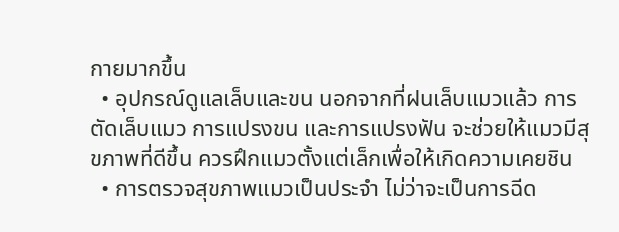กายมากขึ้น
  • อุปกรณ์ดูแลเล็บและขน นอกจากที่ฝนเล็บแมวแล้ว การตัดเล็บแมว การแปรงขน และการแปรงฟัน จะช่วยให้แมวมีสุขภาพที่ดีขึ้น ควรฝึกแมวตั้งแต่เล็กเพื่อให้เกิดความเคยชิน
  • การตรวจสุขภาพแมวเป็นประจำ ไม่ว่าจะเป็นการฉีด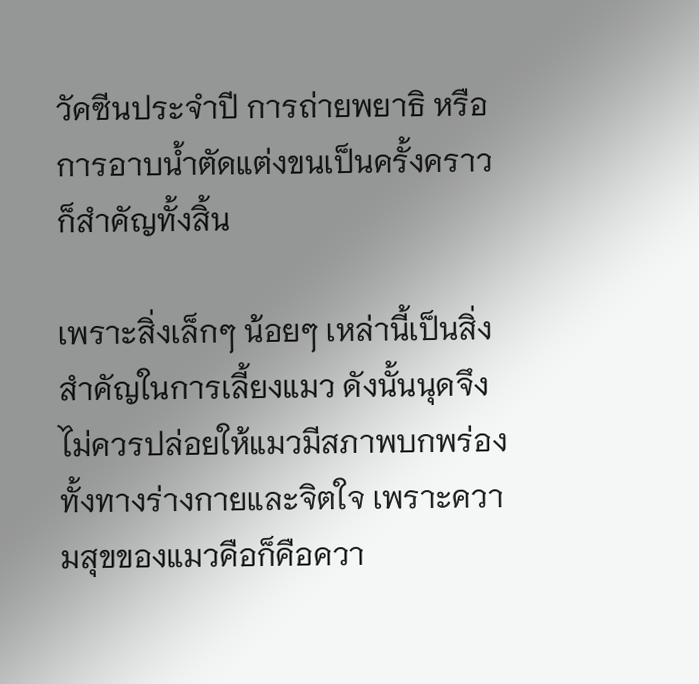วัคซีนประจำปี การถ่ายพยาธิ หรือการอาบน้ำตัดแต่งขนเป็นครั้งคราวก็สำคัญทั้งสิ้น

เพราะสิ่งเล็กๆ น้อยๆ เหล่านี้เป็นสิ่งสำคัญในการเลี้ยงแมว ดังนั้นนุดจึงไม่ควรปล่อยให้แมวมีสภาพบกพร่องทั้งทางร่างกายและจิตใจ เพราะความสุขของแมวคือก็คือควา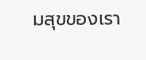มสุขของเรา